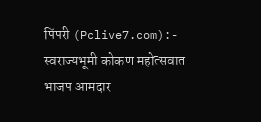पिंपरी (Pclive7.com):- स्वराज्यभूमी कोकण महोत्सवात भाजप आमदार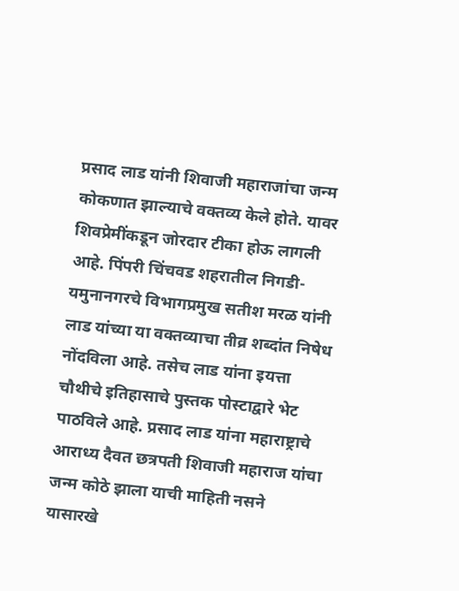प्रसाद लाड यांनी शिवाजी महाराजांचा जन्म कोकणात झाल्याचे वक्तव्य केले होते. यावर शिवप्रेमींकडून जोरदार टीका होऊ लागली आहे. पिंपरी चिंचवड शहरातील निगडी-यमुनानगरचे विभागप्रमुख सतीश मरळ यांनी लाड यांच्या या वक्तव्याचा तीव्र शब्दांत निषेध नोंदविला आहे. तसेच लाड यांना इयत्ता चौथीचे इतिहासाचे पुस्तक पोस्टाद्वारे भेट पाठविले आहे. प्रसाद लाड यांना महाराष्ट्राचे आराध्य दैवत छत्रपती शिवाजी महाराज यांचा जन्म कोठे झाला याची माहिती नसने यासारखे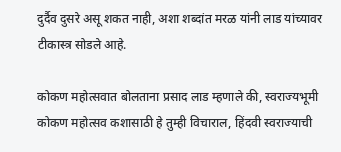दुर्दैव दुसरे असू शकत नाही, अशा शब्दांत मरळ यांनी लाड यांच्यावर टीकास्त्र सोडले आहे.

कोकण महोत्सवात बोलताना प्रसाद लाड म्हणाले की, स्वराज्यभूमी कोकण महोत्सव कशासाठी हे तुम्ही विचाराल, हिंदवी स्वराज्याची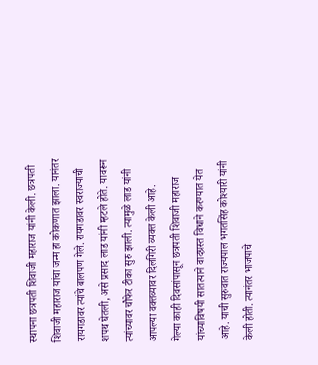स्थापना छत्रपती शिवाजी महाराज यांनी केली. छत्रपती शिवाजी महाराज यांचा जन्म हा कोकणात झाला. यानंतर रायगडावर त्यांचे बालपण गेले. रायगडावर स्वराज्याची शपथ घेतली, असे प्रसाद लाड यांनी म्हटले होते. यावरून त्यांच्यावर चौफेर टीका सुरु झाली. त्यामुळे लाड यांनी आपल्या वक्तव्यावर दिलगिरी व्यक्त केली आहे.
गेल्या काही दिवसांपासून छत्रपती शिवाजी महाराज यांच्याविषयी सातत्याने वादग्रस्त विधाने करण्यात येत आहे. याची सुरुवात राज्यपाल भगतसिंह कोश्यारी यांनी केली होती. त्यानंतर भाजपाचे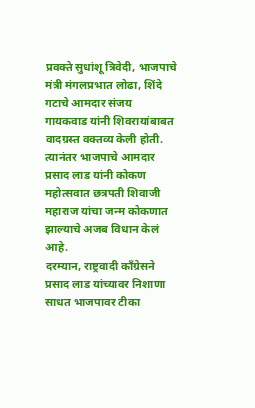प्रवक्ते सुधांशू त्रिवेदी, भाजपाचे मंत्री मंगलप्रभात लोढा, शिंदे गटाचे आमदार संजय गायकवाड यांनी शिवरायांबाबत वादग्रस्त वक्तव्य केली होती. त्यानंतर भाजपाचे आमदार प्रसाद लाड यांनी कोकण महोत्सवात छत्रपती शिवाजी महाराज यांचा जन्म कोकणात झाल्याचे अजब विधान केलं आहे.
दरम्यान, राष्ट्रवादी काँग्रेसने प्रसाद लाड यांच्यावर निशाणा साधत भाजपावर टीका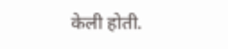केली होती.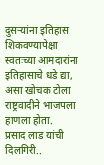दुसऱ्यांना इतिहास शिकवण्यापेक्षा स्वतःच्या आमदारांना इतिहासाचे धडे द्या, असा खोचक टोला राष्ट्रवादीने भाजपला हाणला होता.
प्रसाद लाड यांची दिलगिरी..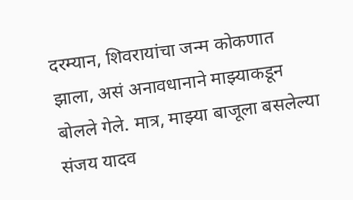दरम्यान, शिवरायांचा जन्म कोकणात झाला, असं अनावधानाने माझ्याकडून बोलले गेले. मात्र, माझ्या बाजूला बसलेल्या संजय यादव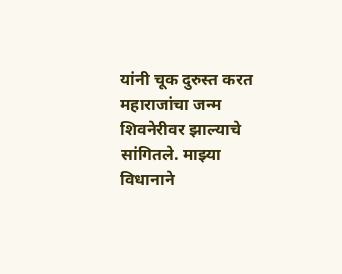यांनी चूक दुरुस्त करत महाराजांचा जन्म शिवनेरीवर झाल्याचे सांगितले. माझ्या विधानाने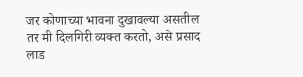जर कोणाच्या भावना दुखावल्या असतील तर मी दिलगिरी व्यक्त करतो, असे प्रसाद लाड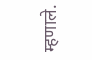म्हणाले.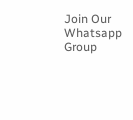Join Our Whatsapp Group